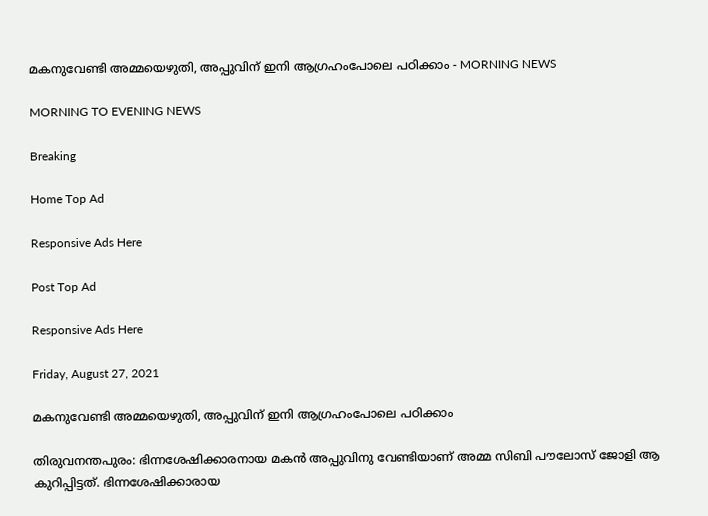മകനുവേണ്ടി അമ്മയെഴുതി, അപ്പുവിന് ഇനി ആഗ്രഹംപോലെ പഠിക്കാം - MORNING NEWS

MORNING TO EVENING NEWS

Breaking

Home Top Ad

Responsive Ads Here

Post Top Ad

Responsive Ads Here

Friday, August 27, 2021

മകനുവേണ്ടി അമ്മയെഴുതി, അപ്പുവിന് ഇനി ആഗ്രഹംപോലെ പഠിക്കാം

തിരുവനന്തപുരം: ഭിന്നശേഷിക്കാരനായ മകൻ അപ്പുവിനു വേണ്ടിയാണ് അമ്മ സിബി പൗലോസ് ജോളി ആ കുറിപ്പിട്ടത്. ഭിന്നശേഷിക്കാരായ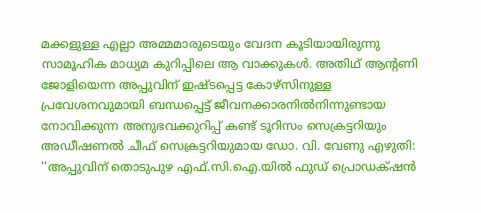മക്കളുള്ള എല്ലാ അമ്മമാരുടെയും വേദന കൂടിയായിരുന്നു സാമൂഹിക മാധ്യമ കുറിപ്പിലെ ആ വാക്കുകൾ. അതിഥ് ആന്റണി ജോളിയെന്ന അപ്പുവിന് ഇഷ്ടപ്പെട്ട കോഴ്‌സിനുള്ള പ്രവേശനവുമായി ബന്ധപ്പെട്ട് ജീവനക്കാരനിൽനിന്നുണ്ടായ നോവിക്കുന്ന അനുഭവക്കുറിപ്പ് കണ്ട് ടൂറിസം സെക്രട്ടറിയും അഡീഷണൽ ചീഫ് സെക്രട്ടറിയുമായ ഡോ. വി. വേണു എഴുതി: ‘‘അപ്പുവിന് തൊടുപുഴ എഫ്.സി.ഐ.യിൽ ഫുഡ് പ്രൊഡക്‌ഷൻ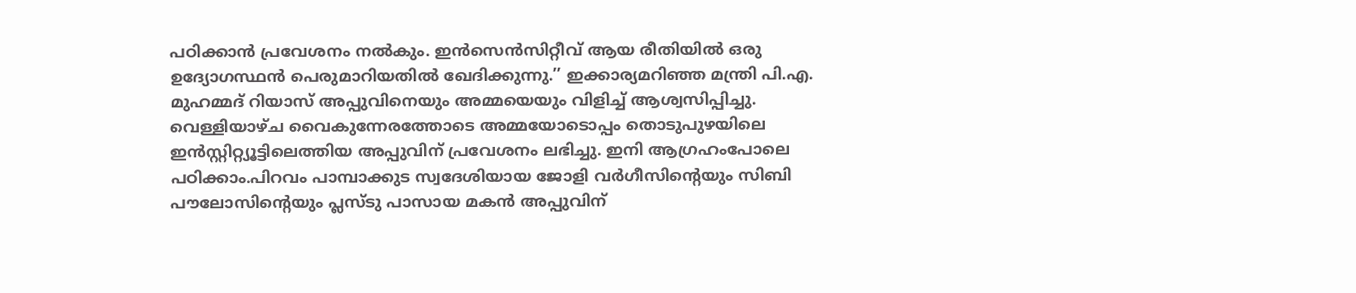പഠിക്കാൻ പ്രവേശനം നൽകും. ഇൻസെൻസിറ്റീവ് ആയ രീതിയിൽ ഒരു ഉദ്യോഗസ്ഥൻ പെരുമാറിയതിൽ ഖേദിക്കുന്നു.’’ ഇക്കാര്യമറിഞ്ഞ മന്ത്രി പി.എ. മുഹമ്മദ് റിയാസ് അപ്പുവിനെയും അമ്മയെയും വിളിച്ച് ആശ്വസിപ്പിച്ചു. വെള്ളിയാഴ്ച വൈകുന്നേരത്തോടെ അമ്മയോടൊപ്പം തൊടുപുഴയിലെ ഇൻസ്റ്റിറ്റ്യൂട്ടിലെത്തിയ അപ്പുവിന് പ്രവേശനം ലഭിച്ചു. ഇനി ആഗ്രഹംപോലെ പഠിക്കാം.പിറവം പാമ്പാക്കുട സ്വദേശിയായ ജോളി വർഗീസിന്റെയും സിബി പൗലോസിന്റെയും പ്ലസ്ടു പാസായ മകൻ അപ്പുവിന്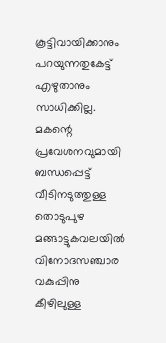കൂട്ടിവായിക്കാനും പറയുന്നതുകേട്ട് എഴുതാനും സാധിക്കില്ല. മകന്റെ പ്രവേശനവുമായി ബന്ധപ്പെട്ട് വീടിനടുത്തുള്ള തൊടുപുഴ മങ്ങാട്ടുകവലയിൽ വിനോദസഞ്ചാര വകുപ്പിനു കീഴിലുള്ള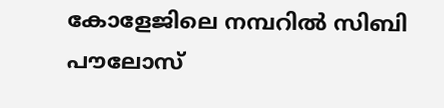കോളേജിലെ നമ്പറിൽ സിബി പൗലോസ്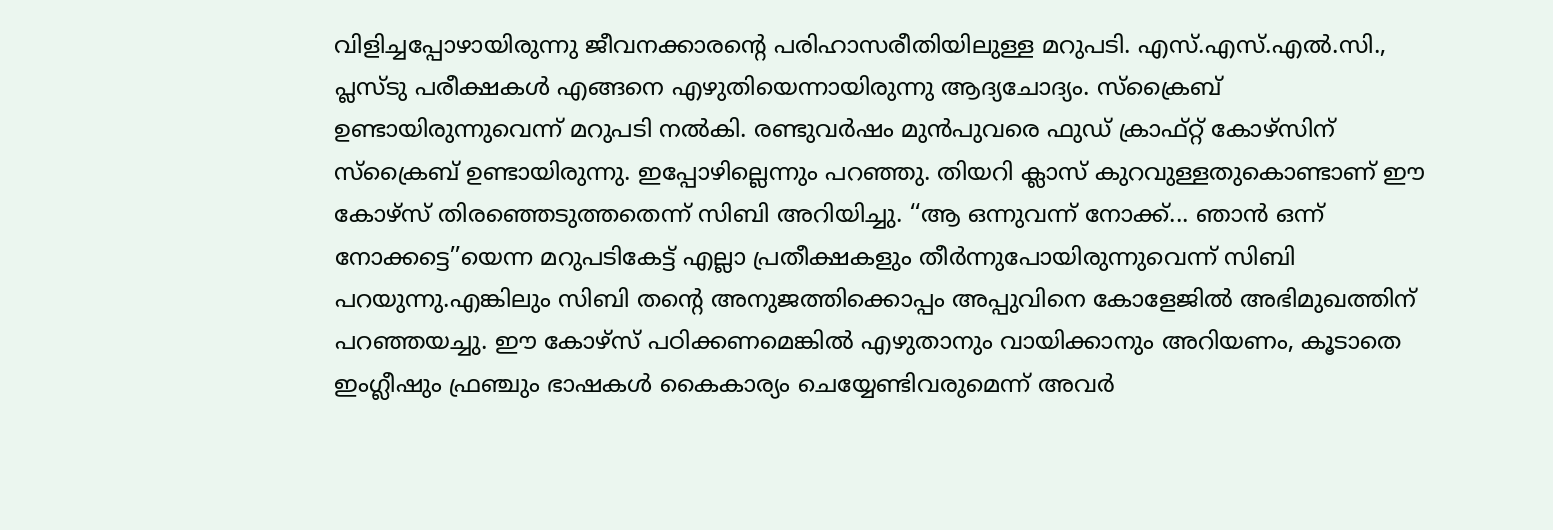വിളിച്ചപ്പോഴായിരുന്നു ജീവനക്കാരന്റെ പരിഹാസരീതിയിലുള്ള മറുപടി. എസ്.എസ്.എൽ.സി., പ്ലസ്ടു പരീക്ഷകൾ എങ്ങനെ എഴുതിയെന്നായിരുന്നു ആദ്യചോദ്യം. സ്‌ക്രൈബ് ഉണ്ടായിരുന്നുവെന്ന് മറുപടി നൽകി. രണ്ടുവർഷം മുൻപുവരെ ഫുഡ് ക്രാഫ്റ്റ് കോഴ്‌സിന് സ്‌ക്രൈബ് ഉണ്ടായിരുന്നു. ഇപ്പോഴില്ലെന്നും പറഞ്ഞു. തിയറി ക്ലാസ് കുറവുള്ളതുകൊണ്ടാണ് ഈ കോഴ്‌സ് തിരഞ്ഞെടുത്തതെന്ന് സിബി അറിയിച്ചു. ‘‘ആ ഒന്നുവന്ന് നോക്ക്... ഞാൻ ഒന്ന് നോക്കട്ടെ’’യെന്ന മറുപടികേട്ട് എല്ലാ പ്രതീക്ഷകളും തീർന്നുപോയിരുന്നുവെന്ന് സിബി പറയുന്നു.എങ്കിലും സിബി തന്റെ അനുജത്തിക്കൊപ്പം അപ്പുവിനെ കോളേജിൽ അഭിമുഖത്തിന് പറഞ്ഞയച്ചു. ഈ കോഴ്‌സ് പഠിക്കണമെങ്കിൽ എഴുതാനും വായിക്കാനും അറിയണം, കൂടാതെ ഇംഗ്ലീഷും ഫ്രഞ്ചും ഭാഷകൾ കൈകാര്യം ചെയ്യേണ്ടിവരുമെന്ന് അവർ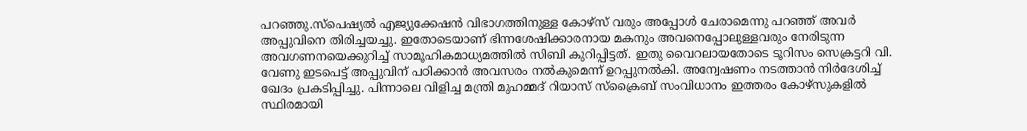പറഞ്ഞു.സ്പെഷ്യൽ എജ്യുക്കേഷൻ വിഭാഗത്തിനുള്ള കോഴ്‌സ് വരും അപ്പോൾ ചേരാമെന്നു പറഞ്ഞ് അവർ അപ്പുവിനെ തിരിച്ചയച്ചു. ഇതോടെയാണ് ഭിന്നശേഷിക്കാരനായ മകനും അവനെപ്പോലുള്ളവരും നേരിടുന്ന അവഗണനയെക്കുറിച്ച് സാമൂഹികമാധ്യമത്തിൽ സിബി കുറിപ്പിട്ടത്. ഇതു വൈറലായതോടെ ടൂറിസം സെക്രട്ടറി വി. വേണു ഇടപെട്ട് അപ്പുവിന് പഠിക്കാൻ അവസരം നൽകുമെന്ന് ഉറപ്പുനൽകി. അന്വേഷണം നടത്താൻ നിർദേശിച്ച് ഖേദം പ്രകടിപ്പിച്ചു. പിന്നാലെ വിളിച്ച മന്ത്രി മുഹമ്മദ് റിയാസ് സ്‌ക്രൈബ് സംവിധാനം ഇത്തരം കോഴ്‌സുകളിൽ സ്ഥിരമായി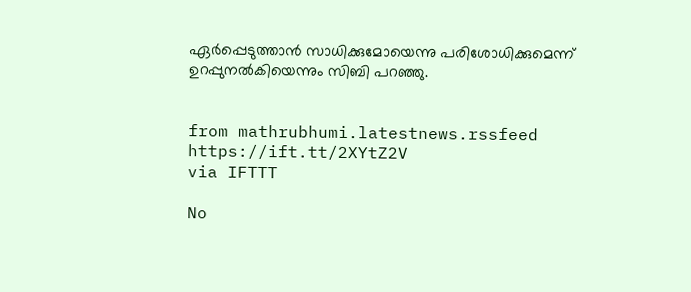ഏർപ്പെടുത്താൻ സാധിക്കുമോയെന്നു പരിശോധിക്കുമെന്ന് ഉറപ്പുനൽകിയെന്നും സിബി പറഞ്ഞു.


from mathrubhumi.latestnews.rssfeed https://ift.tt/2XYtZ2V
via IFTTT

No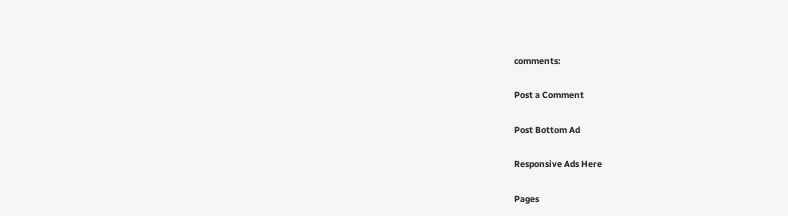comments:

Post a Comment

Post Bottom Ad

Responsive Ads Here

Pages